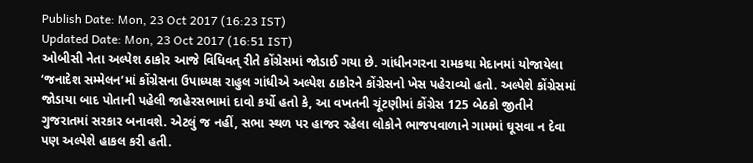Publish Date: Mon, 23 Oct 2017 (16:23 IST)
Updated Date: Mon, 23 Oct 2017 (16:51 IST)
ઓબીસી નેતા અલ્પેશ ઠાકોર આજે વિધિવત્ રીતે કોંગ્રેસમાં જોડાઈ ગયા છે. ગાંધીનગરના રામકથા મેદાનમાં યોજાયેલા ‘જનાદેશ સમ્મેલન’માં કોંગ્રેસના ઉપાધ્યક્ષ રાહુલ ગાંધીએ અલ્પેશ ઠાકોરને કોંગ્રેસનો ખેસ પહેરાવ્યો હતો. અલ્પેશે કોંગ્રેસમાં જોડાયા બાદ પોતાની પહેલી જાહેરસભામાં દાવો કર્યો હતો કે, આ વખતની ચૂંટણીમાં કોંગ્રેસ 125 બેઠકો જીતીને ગુજરાતમાં સરકાર બનાવશે. એટલું જ નહીં, સભા સ્થળ પર હાજર રહેલા લોકોને ભાજપવાળાને ગામમાં ઘૂસવા ન દેવા પણ અલ્પેશે હાકલ કરી હતી.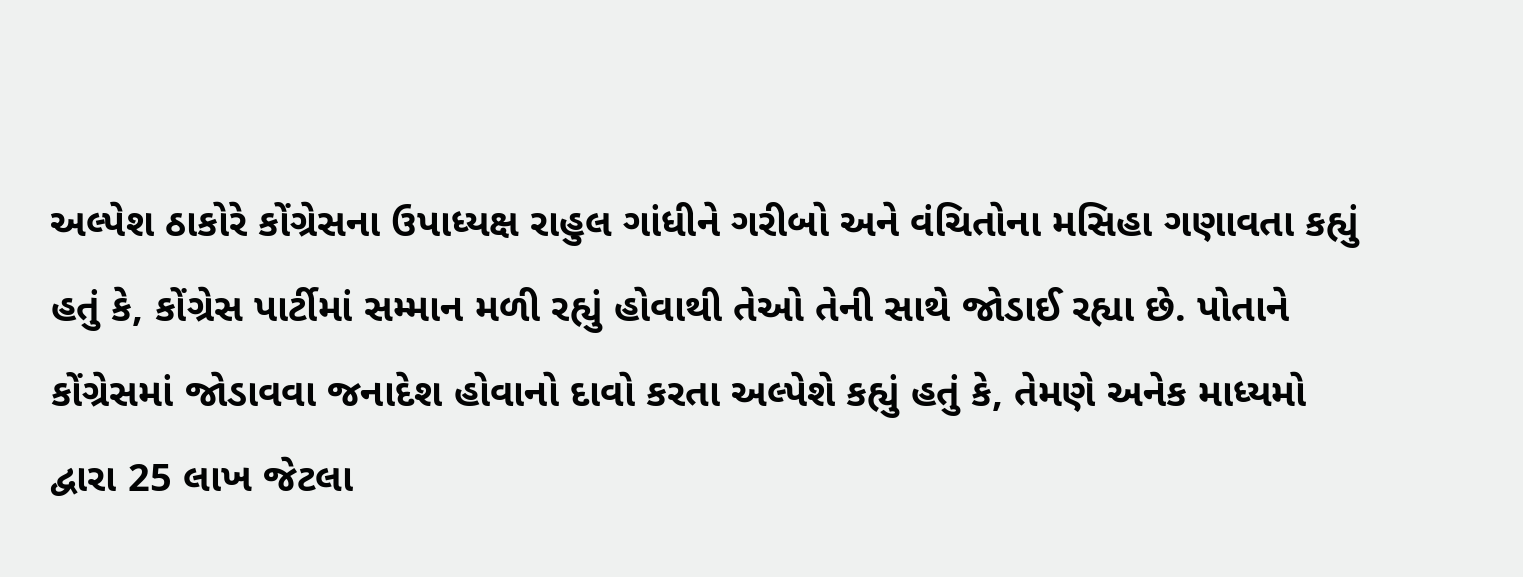અલ્પેશ ઠાકોરે કોંગ્રેસના ઉપાધ્યક્ષ રાહુલ ગાંધીને ગરીબો અને વંચિતોના મસિહા ગણાવતા કહ્યું હતું કે, કોંગ્રેસ પાર્ટીમાં સમ્માન મળી રહ્યું હોવાથી તેઓ તેની સાથે જોડાઈ રહ્યા છે. પોતાને કોંગ્રેસમાં જોડાવવા જનાદેશ હોવાનો દાવો કરતા અલ્પેશે કહ્યું હતું કે, તેમણે અનેક માધ્યમો દ્વારા 25 લાખ જેટલા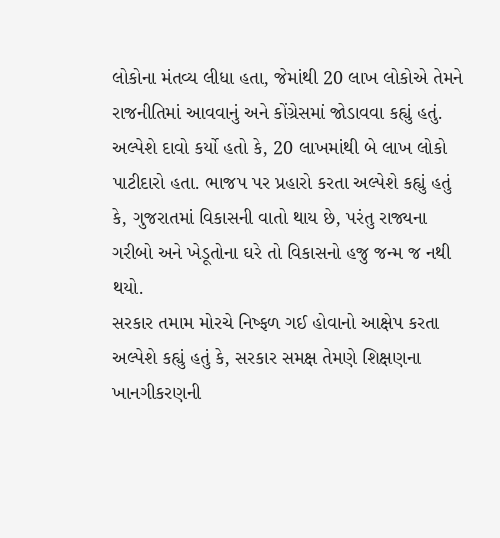લોકોના મંતવ્ય લીધા હતા, જેમાંથી 20 લાખ લોકોએ તેમને રાજનીતિમાં આવવાનું અને કોંગ્રેસમાં જોડાવવા કહ્યું હતું. અલ્પેશે દાવો કર્યો હતો કે, 20 લાખમાંથી બે લાખ લોકો પાટીદારો હતા. ભાજપ પર પ્રહારો કરતા અલ્પેશે કહ્યું હતું કે, ગુજરાતમાં વિકાસની વાતો થાય છે, પરંતુ રાજ્યના ગરીબો અને ખેડૂતોના ઘરે તો વિકાસનો હજુ જન્મ જ નથી થયો.
સરકાર તમામ મોરચે નિષ્ફળ ગઈ હોવાનો આક્ષેપ કરતા અલ્પેશે કહ્યું હતું કે, સરકાર સમક્ષ તેમણે શિક્ષણના ખાનગીકરણની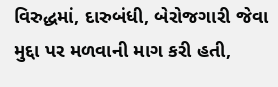વિરુદ્ધમાં, દારુબંધી, બેરોજગારી જેવા મુદ્દા પર મળવાની માગ કરી હતી,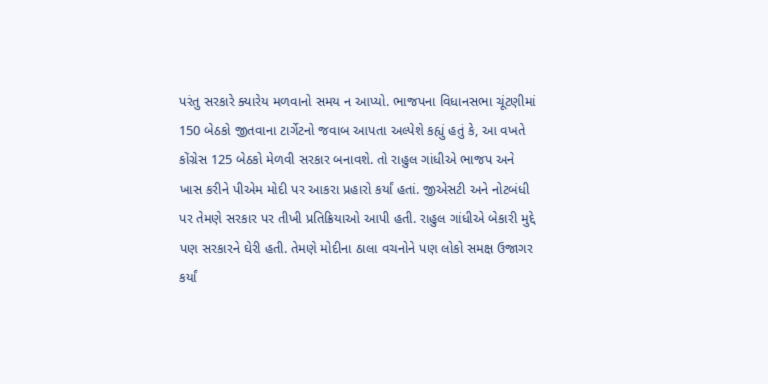પરંતુ સરકારે ક્યારેય મળવાનો સમય ન આપ્યો. ભાજપના વિધાનસભા ચૂંટણીમાં 150 બેઠકો જીતવાના ટાર્ગેટનો જવાબ આપતા અલ્પેશે કહ્યું હતું કે, આ વખતે કોંગ્રેસ 125 બેઠકો મેળવી સરકાર બનાવશે. તો રાહુલ ગાંધીએ ભાજપ અને ખાસ કરીને પીએમ મોદી પર આકરા પ્રહારો કર્યાં હતાં. જીએસટી અને નોટબંધી પર તેમણે સરકાર પર તીખી પ્રતિક્રિયાઓ આપી હતી. રાહુલ ગાંધીએ બેકારી મુદ્દે પણ સરકારને ઘેરી હતી. તેમણે મોદીના ઠાલા વચનોને પણ લોકો સમક્ષ ઉજાગર કર્યાં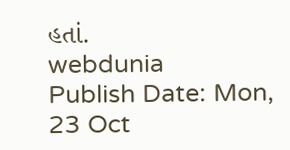હતાં.
webdunia
Publish Date: Mon, 23 Oct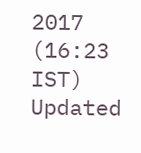2017 (16:23 IST)
Updated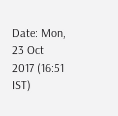Date: Mon, 23 Oct 2017 (16:51 IST)